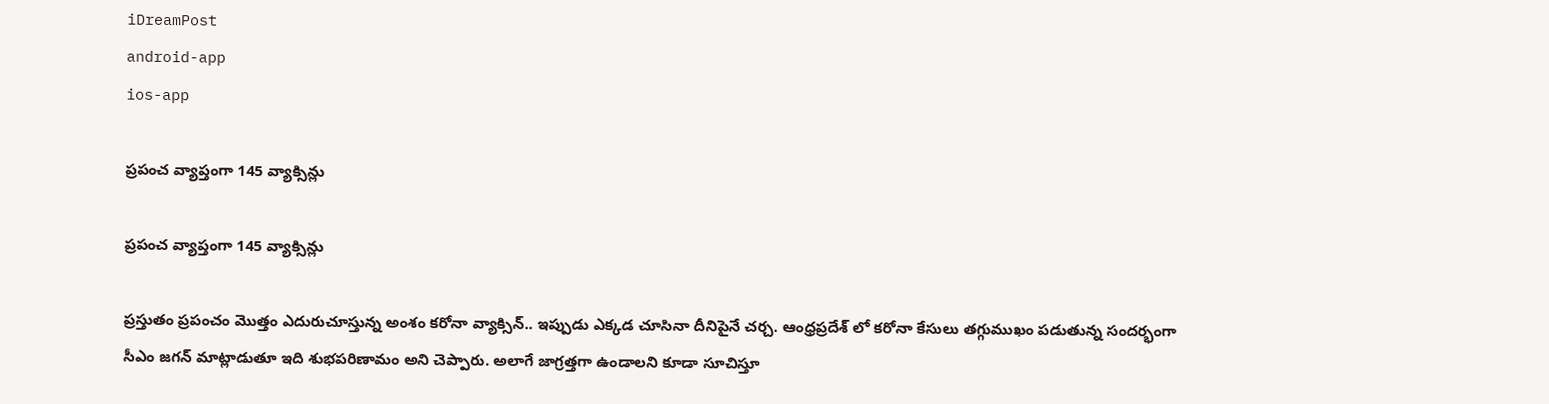iDreamPost
android-app
ios-app

ప్ర‌పంచ వ్యాప్తంగా 145 వ్యాక్సిన్లు

ప్ర‌పంచ వ్యాప్తంగా 145 వ్యాక్సిన్లు

ప్ర‌స్తుతం ప్ర‌పంచం మొత్తం ఎదురుచూస్తున్న అంశం క‌రోనా వ్యాక్సిన్.. ఇప్పుడు ఎక్క‌డ చూసినా దీనిపైనే చ‌ర్చ‌. ఆంధ్ర‌ప్ర‌దేశ్ లో క‌రోనా కేసులు త‌గ్గుముఖం ప‌డుతున్న సంద‌ర్భంగా సీఎం జ‌గ‌న్ మాట్లాడుతూ ఇది శుభ‌ప‌రిణామం అని చెప్పారు. అలాగే జాగ్ర‌త్త‌గా ఉండాల‌ని కూడా సూచిస్తూ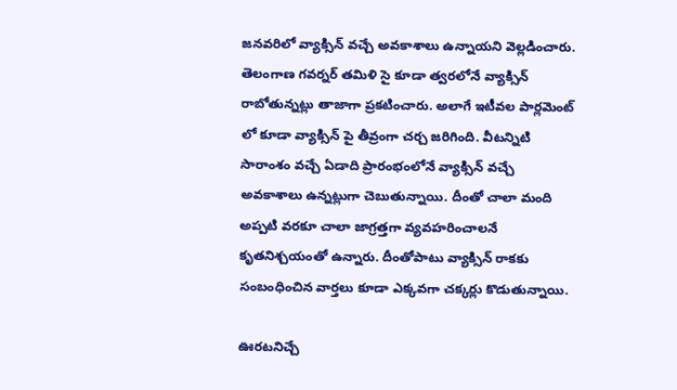జ‌న‌వ‌రిలో వ్యాక్సిన్ వ‌చ్చే అవ‌కాశాలు ఉన్నాయ‌ని వెల్ల‌డించారు. తెలంగాణ గ‌వ‌ర్న‌ర్ త‌మిళి సై కూడా త్వ‌ర‌లోనే వ్యాక్సిన్ రాబోతున్న‌ట్లు తాజాగా ప్ర‌క‌టించారు. అలాగే ఇటీవ‌ల పార్ల‌మెంట్ లో కూడా వ్యాక్సిన్ పై తీవ్రంగా చ‌ర్చ జ‌రిగింది. వీట‌న్నిటి సారాంశం వ‌చ్చే ఏడాది ప్రారంభంలోనే వ్యాక్సిన్ వ‌చ్చే అవ‌కాశాలు ఉన్న‌ట్లుగా చెబుతున్నాయి. దీంతో చాలా మంది అప్ప‌టి వ‌ర‌కూ చాలా జాగ్ర‌త్త‌గా వ్య‌వ‌హ‌రించాల‌నే కృత‌నిశ్చ‌యంతో ఉన్నారు. దీంతోపాటు వ్యాక్సిన్ రాక‌కు సంబంధించిన వార్త‌లు కూడా ఎక్క‌వ‌గా చ‌క్క‌ర్లు కొడుతున్నాయి.

ఊర‌టనిచ్చే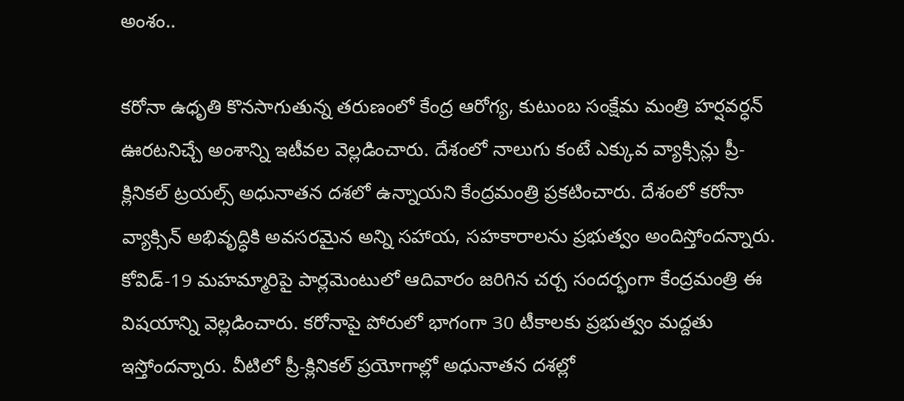అంశం..

కరోనా ఉధృతి కొనసాగుతున్న తరుణంలో కేంద్ర ఆరోగ్య, కుటుంబ సంక్షేమ మంత్రి హర్షవర్ధన్ ఊరటనిచ్చే అంశాన్ని ఇటీవ‌ల వెల్లడించారు. దేశంలో నాలుగు కంటే ఎక్కువ వ్యాక్సిన్లు ప్రీ-క్లినికల్ ట్రయల్స్ అధునాతన దశలో ఉన్నాయని కేంద్రమంత్రి ప్రకటించారు. దేశంలో కరోనా వ్యాక్సిన్ అభివృద్ధికి అవసరమైన అన్ని సహాయ, సహకారాలను ప్రభుత్వం అందిస్తోందన్నారు. కోవిడ్-19 మహమ్మారిపై పార్లమెంటులో ఆదివారం జరిగిన చర్చ సందర్భంగా కేంద్రమంత్రి ఈ విషయాన్ని వెల్లడించారు. కరోనాపై పోరులో భాగంగా 30 టీకాలకు ప్రభుత్వం మద్దతు ఇస్తోందన్నారు. వీటిలో ప్రీ-క్లినికల్ ప్రయోగాల్లో అధునాతన దశల్లో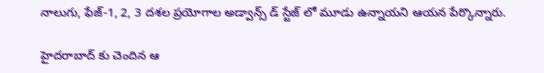నాలుగు, ఫేజ్-1, 2, 3 దశల ప్రయోగాల అడ్వాన్స్ డ్ స్టేజ్ లో మూడు ఉన్నాయని ఆయన పేర్కొన్నారు.

హైద‌రాబాద్ కు చెందిన ఆ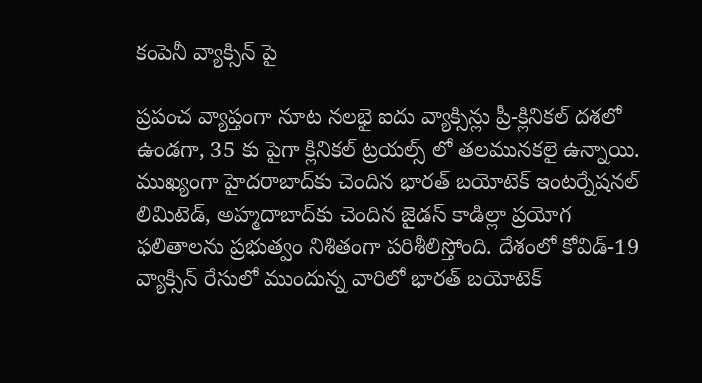కంపెనీ వ్యాక్సిన్ పై

ప్రపంచ వ్యాప్తంగా నూట నలభై ఐదు వ్యాక్సిన్లు ప్రీ-క్లినికల్ దశలో ఉండగా, 35 కు పైగా క్లినికల్ ట్రయల్స్ లో తలమునకలై ఉన్నాయి. ముఖ్యంగా హైదరాబాద్‌కు చెందిన భారత్ బయోటెక్ ఇంటర్నేషనల్ లిమిటెడ్, అహ్మదాబాద్‌కు చెందిన జైడస్ కాడిల్లా ప్రయోగ ఫలితాలను ప్రభుత్వం నిశితంగా పరిశీలిస్తోంది. దేశంలో కోవిడ్-19 వ్యాక్సిన్ రేసులో ముందున్న వారిలో భారత్ బయోటెక్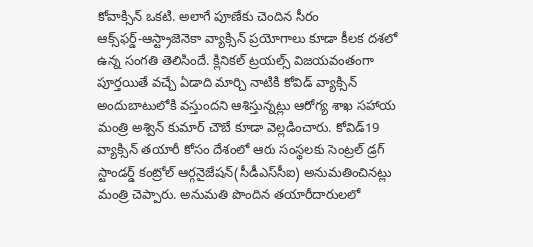కోవాక్సిన్ ఒకటి. అలాగే పూణేకు చెందిన సీరం ఆక్స్‌ఫర్డ్‌-ఆస్ట్రాజెనెకా వ్యాక్సిన్ ప్రయోగాలు కూడా కీలక దశలో ఉన్న సంగతి తెలిసిందే. క్లినికల్‌ ట్రయల్స్‌ విజయవంతంగా పూర్తయితే వచ్చే ఏడాది మార్చి నాటికి కోవిడ్‌ వ్యాక్సిన్‌ అందుబాటులోకి వస్తుందని ఆశిస్తున్నట్లు ఆరోగ్య శాఖ సహాయ మంత్రి అశ్విన్‌ కుమార్‌ చౌబే కూడా వెల్లడించారు. కోవిడ్‌19 వ్యాక్సిన్‌ తయారీ కోసం దేశంలో ఆరు సంస్థలకు సెంట్రల్‌ డ్రగ్‌ స్టాండర్డ్‌ కంట్రోల్‌ ఆర్గనైజేషన్‌(సీడీఎస్‌సీఐ) అనుమతించినట్లు మంత్రి చెప్పారు. అనుమతి పొందిన తయారీదారులలో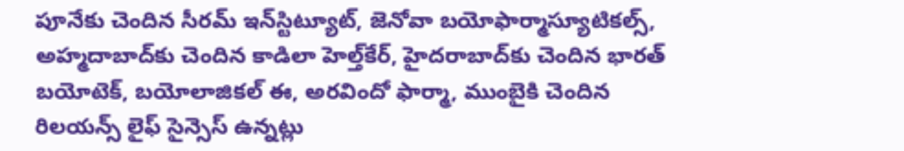పూనేకు చెందిన సీరమ్‌ ఇన్‌స్టిట్యూట్‌, జెనోవా బయోఫార్మాస్యూటికల్స్‌, అహ్మదాబాద్‌కు చెందిన కాడిలా హెల్త్‌కేర్‌, హైదరాబాద్‌కు చెందిన భారత్‌ బయోటెక్‌, బయోలాజికల్‌ ఈ, అరవిందో ఫార్మా, ముంబైకి చెందిన రిలయన్స్‌ లైఫ్‌ సైన్సెస్‌ ఉన్నట్లు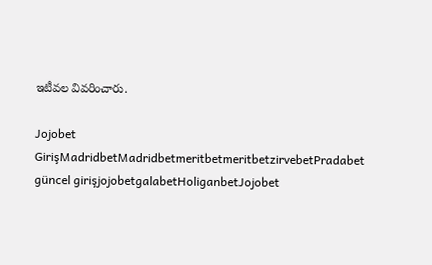ఇటీవ‌ల వివ‌రించారు.

Jojobet GirişMadridbetMadridbetmeritbetmeritbetzirvebetPradabet güncel girişjojobetgalabetHoliganbetJojobet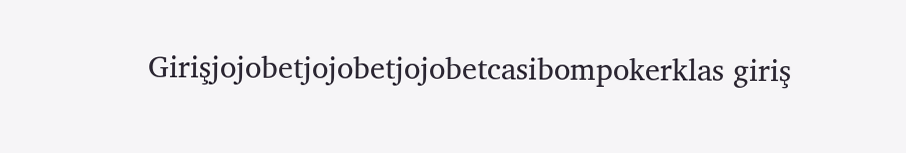Girişjojobetjojobetjojobetcasibompokerklas giriş